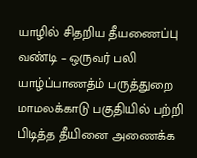யாழில் சிதறிய தீயணைப்பு வண்டி – ஒருவர் பலி
யாழ்ப்பாணத்ம் பருத்துறை மாமலக்காடு பகுதியில் பற்றி பிடித்த தீயினை அணைக்க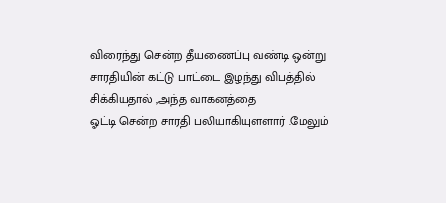விரைந்து சென்ற தீயணைப்பு வண்டி ஒன்று
சாரதியின் கட்டு பாட்டை இழந்து விபத்தில் சிக்கியதால் ,அந்த வாகனத்தை
ஓட்டி சென்ற சாரதி பலியாகியுளளார் .மேலும்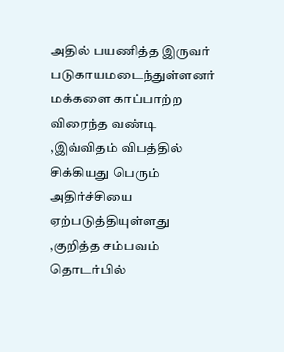அதில் பயணித்த இருவர் படுகாயமடைந்துள்ளனர்
மக்களை காப்பாற்ற விரைந்த வண்டி ,இவ்விதம் விபத்தில் சிக்கியது பெரும் அதிர்ச்சியை ஏற்படுத்தியுள்ளது ,குறித்த சம்பவம் தொடர்பில்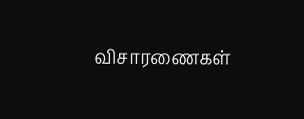விசாரணைகள்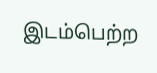இடம்பெற்ற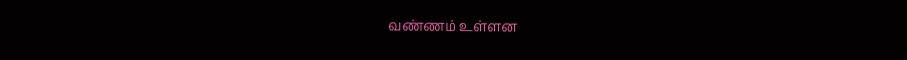வண்ணம் உள்ளன